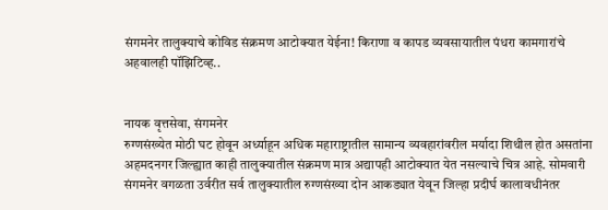संगमनेर तालुक्याचे कोविड संक्रमण आटोक्यात येईना! किराणा व कापड व्यवसायातील पंधरा कामगारांचे अहवालही पॉझिटिव्ह..


नायक वृत्तसेवा, संगमनेर
रुग्णसंख्येत मोठी घट होवून अर्ध्याहून अधिक महाराष्ट्रातील सामान्य व्यवहारांवरील मर्यादा शिथील होत असतांना अहमदनगर जिल्ह्यात काही तालुक्यातील संक्रमण मात्र अद्यापही आटोक्यात येत नसल्याचे चित्र आहे. सोमवारी संगमनेर वगळता उर्वरीत सर्व तालुक्यातील रुग्णसंख्या दोन आकड्यात येवून जिल्हा प्रदीर्घ कालावधीनंतर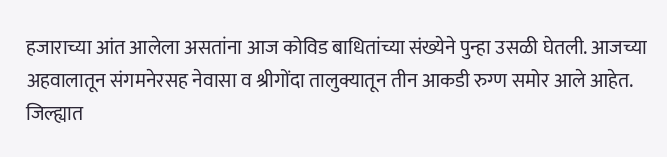हजाराच्या आंत आलेला असतांना आज कोविड बाधितांच्या संख्येने पुन्हा उसळी घेतली. आजच्या अहवालातून संगमनेरसह नेवासा व श्रीगोंदा तालुक्यातून तीन आकडी रुग्ण समोर आले आहेत. जिल्ह्यात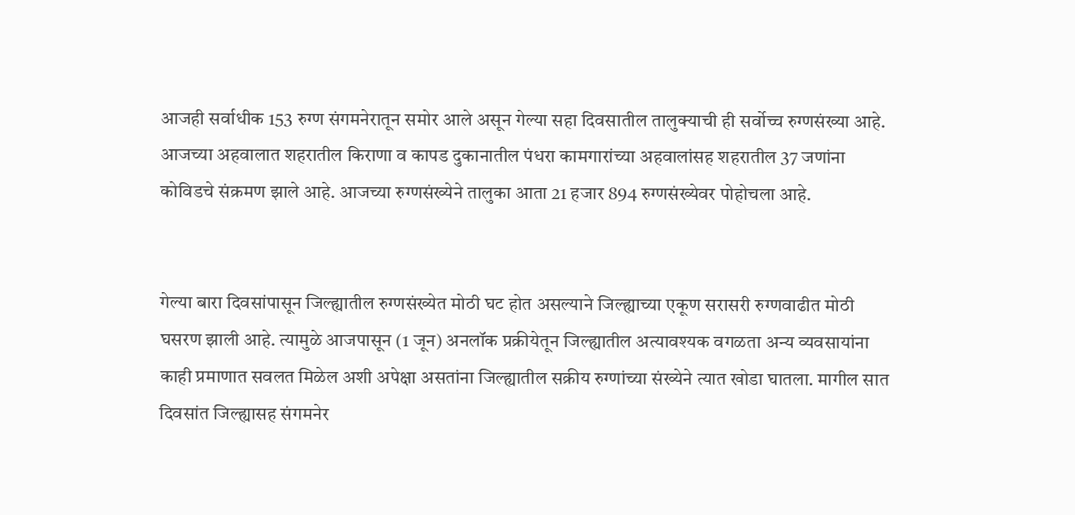आजही सर्वाधीक 153 रुग्ण संगमनेरातून समोर आले असून गेल्या सहा दिवसातील तालुक्याची ही सर्वोच्च रुग्णसंख्या आहे. आजच्या अहवालात शहरातील किराणा व कापड दुकानातील पंधरा कामगारांच्या अहवालांसह शहरातील 37 जणांना कोविडचे संक्रमण झाले आहे. आजच्या रुग्णसंख्येने तालुका आता 21 हजार 894 रुग्णसंख्येवर पोहोचला आहे.


गेल्या बारा दिवसांपासून जिल्ह्यातील रुग्णसंख्येत मोठी घट होत असल्याने जिल्ह्याच्या एकूण सरासरी रुग्णवाढीत मोठी घसरण झाली आहे. त्यामुळे आजपासून (1 जून) अनलॉक प्रक्रीयेतून जिल्ह्यातील अत्यावश्यक वगळता अन्य व्यवसायांना काही प्रमाणात सवलत मिळेल अशी अपेक्षा असतांना जिल्ह्यातील सक्रीय रुग्णांच्या संख्येने त्यात खोडा घातला. मागील सात दिवसांत जिल्ह्यासह संगमनेर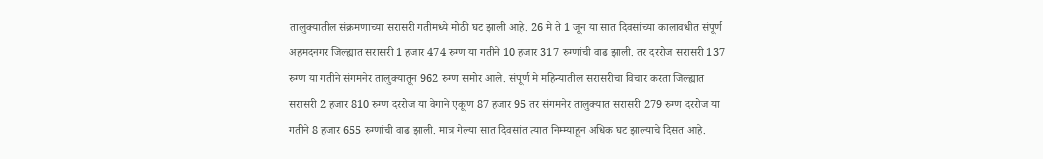तालुक्यातील संक्रमणाच्या सरासरी गतीमध्ये मोठी घट झाली आहे. 26 मे ते 1 जून या सात दिवसांच्या कालावधीत संपूर्ण अहमदनगर जिल्ह्यात सरासरी 1 हजार 474 रुग्ण या गतीने 10 हजार 317 रुग्णांची वाढ झाली. तर दररोज सरासरी 137 रुग्ण या गतीने संगमनेर तालुक्यातून 962 रुग्ण समोर आले. संपूर्ण मे महिन्यातील सरासरीचा विचार करता जिल्ह्यात सरासरी 2 हजार 810 रुग्ण दररोज या वेगाने एकूण 87 हजार 95 तर संगमनेर तालुक्यात सरासरी 279 रुग्ण दररोज या गतीने 8 हजार 655 रुग्णांची वाढ झाली. मात्र गेल्या सात दिवसांत त्यात निम्म्याहून अधिक घट झाल्याचे दिसत आहे.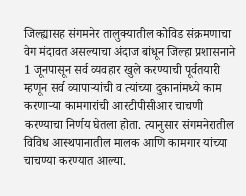जिल्ह्यासह संगमनेर तालुक्यातील कोविड संक्रमणाचा वेग मंदावत असल्याचा अंदाज बांधून जिल्हा प्रशासनाने 1 जूनपासून सर्व व्यवहार खुले करण्याची पूर्वतयारी म्हणून सर्व व्यापार्‍यांची व त्यांच्या दुकानांमध्ये काम करणार्‍या कामगारांची आरटीपीसीआर चाचणी करण्याचा निर्णय घेतला होता. त्यानुसार संगमनेरातील विविध आस्थपानातील मालक आणि कामगार यांच्या चाचण्या करण्यात आल्या.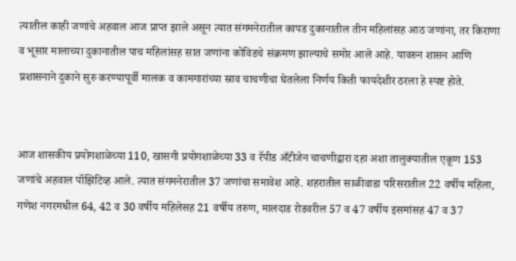त्यातील काही जणांचे अहवाल आज प्राप्त झाले असून त्यात संगमनेरातील कापड दुकानातील तीन महिलांसह आठ जणांना, तर किराणा व भूसार मालाच्या दुकानातील पाच महिलांसह सात जणांना कोविडचे संक्रमण झाल्याचे समोर आले आहे. यावरुन शासन आणि प्रशासनाने दुकाने सुरु करण्यापूर्वी मालक व कामगारांच्या स्राव चाचणीचा घेतलेला निर्णय किती फायदेशीर ठरला हे स्पष्ट होते.


आज शासकीय प्रयोगशाळेच्या 110, खासगी प्रयोगशाळेच्या 33 व रॅपीड अँटीजेन चाचणीद्वारा दहा अशा तालुक्यातील एकूण 153 जणांचे अहवाल पॉझिटिव्ह आले. त्यात संगमनेरातील 37 जणांचा समावेश आहे. शहरातील साळीवाडा परिसरातील 22 वर्षीय महिला, गणेश नगरमधील 64, 42 व 30 वर्षीय महिलेसह 21 वर्षीय तरुण, मालदाड रोडवरील 57 व 47 वर्षीय इसमांसह 47 व 37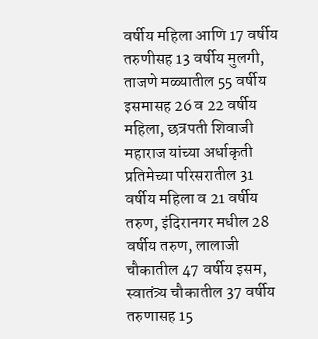वर्षीय महिला आणि 17 वर्षीय तरुणीसह 13 वर्षीय मुलगी, ताजणे मळ्यातील 55 वर्षीय इसमासह 26 व 22 वर्षीय महिला, छत्रपती शिवाजी महाराज यांच्या अर्धाकृती प्रतिमेच्या परिसरातील 31 वर्षीय महिला व 21 वर्षीय तरुण, इंदिरानगर मधील 28 वर्षीय तरुण, लालाजी चौकातील 47 वर्षीय इसम, स्वातंत्र्य चौकातील 37 वर्षीय तरुणासह 15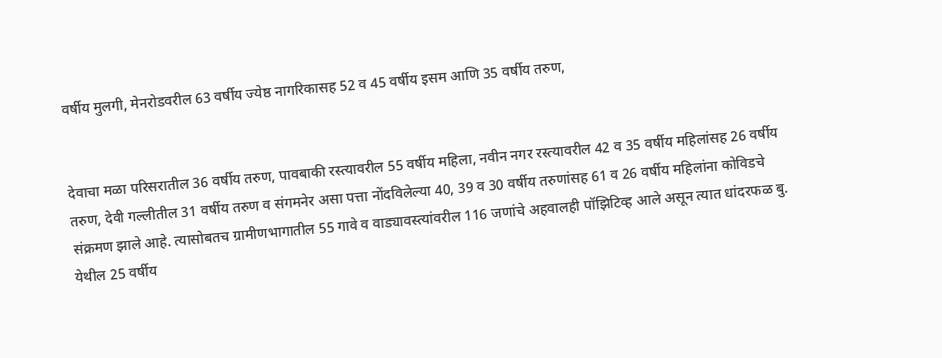वर्षीय मुलगी, मेनरोडवरील 63 वर्षीय ज्येष्ठ नागरिकासह 52 व 45 वर्षीय इसम आणि 35 वर्षीय तरुण,


देवाचा मळा परिसरातील 36 वर्षीय तरुण, पावबाकी रस्त्यावरील 55 वर्षीय महिला, नवीन नगर रस्त्यावरील 42 व 35 वर्षीय महिलांसह 26 वर्षीय तरुण, देवी गल्लीतील 31 वर्षीय तरुण व संगमनेर असा पत्ता नोंदविलेल्या 40, 39 व 30 वर्षीय तरुणांसह 61 व 26 वर्षीय महिलांना कोविडचे संक्रमण झाले आहे. त्यासोबतच ग्रामीणभागातील 55 गावे व वाड्यावस्त्यांवरील 116 जणांचे अहवालही पॉझिटिव्ह आले असून त्यात धांदरफळ बु. येथील 25 वर्षीय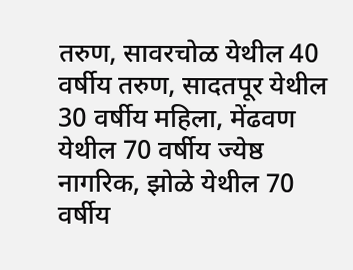तरुण, सावरचोळ येथील 40 वर्षीय तरुण, सादतपूर येथील 30 वर्षीय महिला, मेंढवण येथील 70 वर्षीय ज्येष्ठ नागरिक, झोळे येथील 70 वर्षीय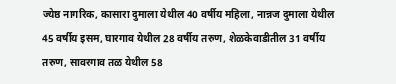ज्येष्ठ नागरिक, कासारा दुमाला येथील 40 वर्षीय महिला, नान्नज दुमाला येथील 45 वर्षीय इसम, घारगाव येथील 28 वर्षीय तरुण, शेळकेवाडीतील 31 वर्षीय तरुण, सावरगाव तळ येथील 58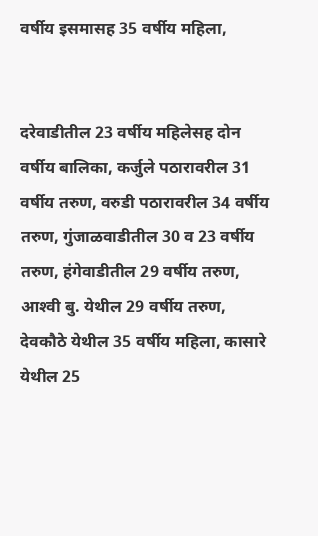वर्षीय इसमासह 35 वर्षीय महिला,


दरेवाडीतील 23 वर्षीय महिलेसह दोन वर्षीय बालिका, कर्जुले पठारावरील 31 वर्षीय तरुण, वरुडी पठारावरील 34 वर्षीय तरुण, गुंजाळवाडीतील 30 व 23 वर्षीय तरुण, हंगेवाडीतील 29 वर्षीय तरुण, आश्‍वी बु. येथील 29 वर्षीय तरुण, देवकौठे येथील 35 वर्षीय महिला, कासारे येथील 25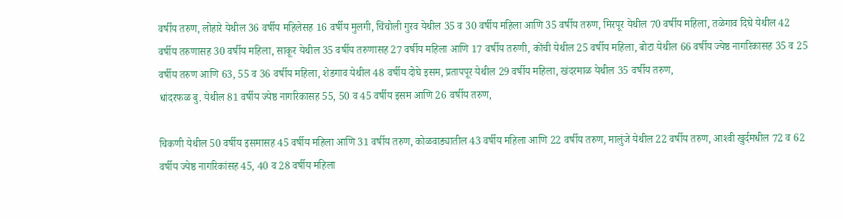वर्षीय तरुण, लोहारे येथील 36 वर्षीय महिलेसह 16 वर्षीय मुलगी, चिंचोली गुरव येथील 35 व 30 वर्षीय महिला आणि 35 वर्षीय तरुण, मिरपूर येथील 70 वर्षीय महिला, तळेगाव दिघे येथील 42 वर्षीय तरुणासह 30 वर्षीय महिला, साकूर येथील 35 वर्षीय तरुणासह 27 वर्षीय महिला आणि 17 वर्षीय तरुणी, कोंची येथील 25 वर्षीय महिला, बोटा येथील 66 वर्षीय ज्येष्ठ नागरिकासह 35 व 25 वर्षीय तरुण आणि 63, 55 व 36 वर्षीय महिला, शेडगाव येथील 48 वर्षीय दोघे इसम, प्रतापपूर येथील 29 वर्षीय महिला, खंदरमाळ येथील 35 वर्षीय तरुण,
धांदरफळ बु. येथील 81 वर्षीय ज्येष्ठ नागरिकासह 55, 50 व 45 वर्षीय इसम आणि 26 वर्षीय तरुण,

चिकणी येथील 50 वर्षीय इसमासह 45 वर्षीय महिला आणि 31 वर्षीय तरुण, कोळवाड्यातील 43 वर्षीय महिला आणि 22 वर्षीय तरुण, मालुंजे येथील 22 वर्षीय तरुण, आश्‍वी खुर्दमधील 72 व 62 वर्षीय ज्येष्ठ नागरिकांसह 45, 40 व 28 वर्षीय महिला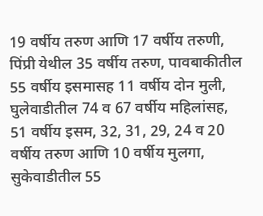19 वर्षीय तरुण आणि 17 वर्षीय तरुणी, पिंप्री येथील 35 वर्षीय तरुण, पावबाकीतील 55 वर्षीय इसमासह 11 वर्षीय दोन मुली, घुलेवाडीतील 74 व 67 वर्षीय महिलांसह, 51 वर्षीय इसम, 32, 31, 29, 24 व 20 वर्षीय तरुण आणि 10 वर्षीय मुलगा, सुकेवाडीतील 55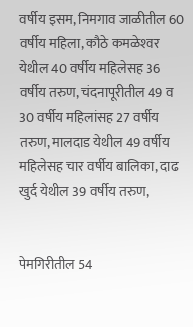वर्षीय इसम, निमगाव जाळीतील 60 वर्षीय महिला, कौठे कमळेश्‍वर येथील 40 वर्षीय महिलेसह 36 वर्षीय तरुण, चंदनापूरीतील 49 व 30 वर्षीय महिलांसह 27 वर्षीय तरुण, मालदाड येथील 49 वर्षीय महिलेसह चार वर्षीय बालिका, दाढ खुर्द येथील 39 वर्षीय तरुण,


पेमगिरीतील 54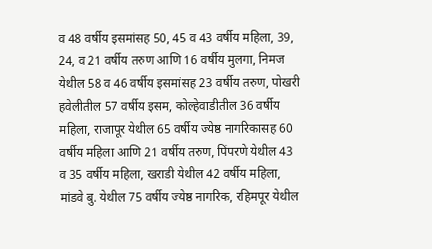व 48 वर्षीय इसमांसह 50, 45 व 43 वर्षीय महिला, 39, 24, व 21 वर्षीय तरुण आणि 16 वर्षीय मुलगा, निमज येथील 58 व 46 वर्षीय इसमांसह 23 वर्षीय तरुण, पोखरी हवेलीतील 57 वर्षीय इसम, कोल्हेवाडीतील 36 वर्षीय महिला, राजापूर येथील 65 वर्षीय ज्येष्ठ नागरिकासह 60 वर्षीय महिला आणि 21 वर्षीय तरुण, पिंपरणे येथील 43 व 35 वर्षीय महिला, खराडी येथील 42 वर्षीय महिला, मांडवे बु. येथील 75 वर्षीय ज्येष्ठ नागरिक, रहिमपूर येथील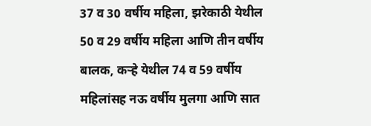37 व 30 वर्षीय महिला, झरेकाठी येथील 50 व 29 वर्षीय महिला आणि तीन वर्षीय बालक, कर्‍हे येथील 74 व 59 वर्षीय महिलांसह नऊ वर्षीय मुलगा आणि सात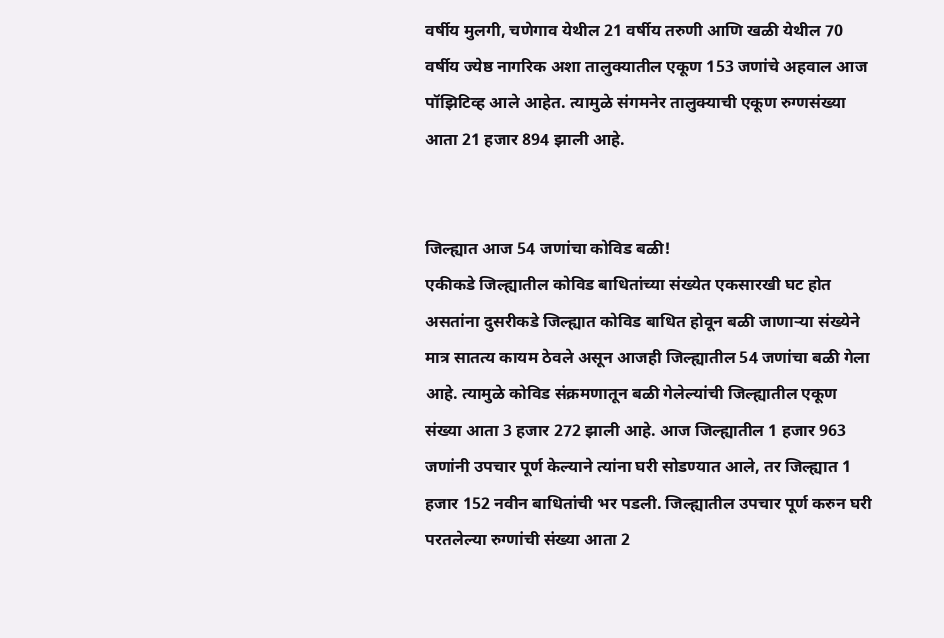वर्षीय मुलगी, चणेगाव येथील 21 वर्षीय तरुणी आणि खळी येथील 70 वर्षीय ज्येष्ठ नागरिक अशा तालुक्यातील एकूण 153 जणांचे अहवाल आज पॉझिटिव्ह आले आहेत. त्यामुळे संगमनेर तालुक्याची एकूण रुग्णसंख्या आता 21 हजार 894 झाली आहे.


जिल्ह्यात आज 54 जणांचा कोविड बळी!
एकीकडे जिल्ह्यातील कोविड बाधितांच्या संख्येत एकसारखी घट होत असतांना दुसरीकडे जिल्ह्यात कोविड बाधित होवून बळी जाणार्‍या संख्येने मात्र सातत्य कायम ठेवले असून आजही जिल्ह्यातील 54 जणांचा बळी गेला आहे. त्यामुळे कोविड संक्रमणातून बळी गेलेल्यांची जिल्ह्यातील एकूण संख्या आता 3 हजार 272 झाली आहे. आज जिल्ह्यातील 1 हजार 963 जणांनी उपचार पूर्ण केल्याने त्यांना घरी सोडण्यात आले, तर जिल्ह्यात 1 हजार 152 नवीन बाधितांची भर पडली. जिल्ह्यातील उपचार पूर्ण करुन घरी परतलेल्या रुग्णांची संख्या आता 2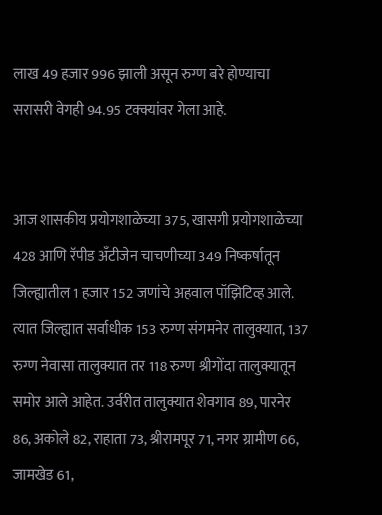लाख 49 हजार 996 झाली असून रुग्ण बरे होण्याचा सरासरी वेगही 94.95 टक्क्यांवर गेला आहे.


आज शासकीय प्रयोगशाळेच्या 375, खासगी प्रयोगशाळेच्या 428 आणि रॅपीड अँटीजेन चाचणीच्या 349 निष्कर्षातून जिल्ह्यातील 1 हजार 152 जणांचे अहवाल पॉझिटिव्ह आले. त्यात जिल्ह्यात सर्वाधीक 153 रुग्ण संगमनेर तालुक्यात, 137 रुग्ण नेवासा तालुक्यात तर 118 रुग्ण श्रीगोंदा तालुक्यातून समोर आले आहेत. उर्वरीत तालुक्यात शेवगाव 89, पारनेर 86, अकोले 82, राहाता 73, श्रीरामपूर 71, नगर ग्रामीण 66, जामखेड 61,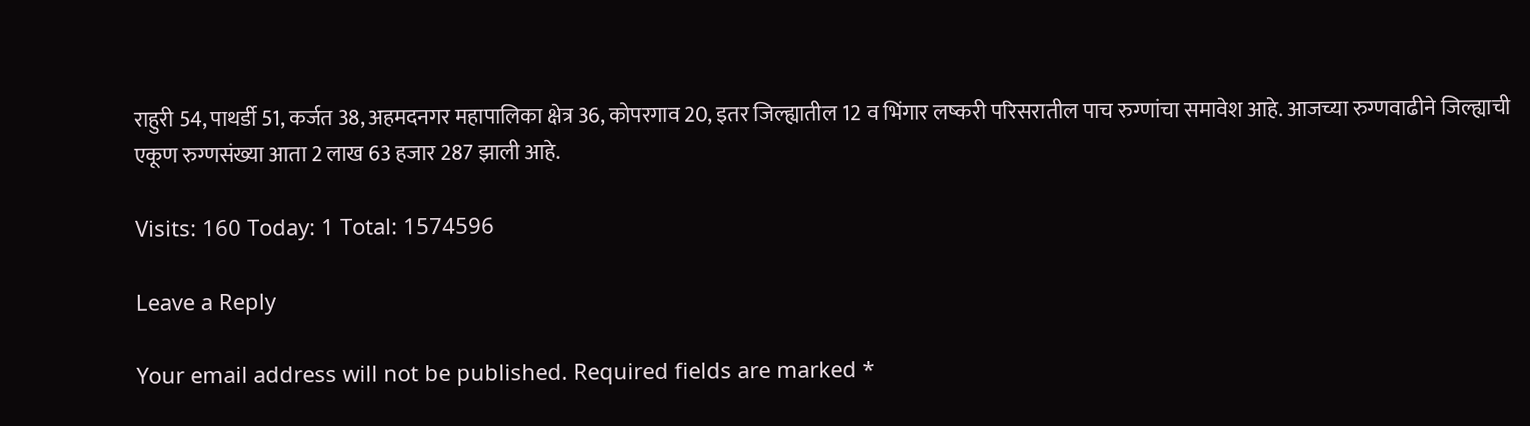राहुरी 54, पाथर्डी 51, कर्जत 38, अहमदनगर महापालिका क्षेत्र 36, कोपरगाव 20, इतर जिल्ह्यातील 12 व भिंगार लष्करी परिसरातील पाच रुग्णांचा समावेश आहे. आजच्या रुग्णवाढीने जिल्ह्याची एकूण रुग्णसंख्या आता 2 लाख 63 हजार 287 झाली आहे.

Visits: 160 Today: 1 Total: 1574596

Leave a Reply

Your email address will not be published. Required fields are marked *